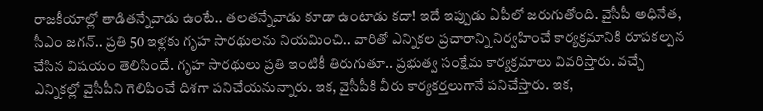రాజకీయాల్లో తాడితన్నేవాడు ఉంటే.. తలతన్నేవాడు కూడా ఉంటాడు కదా! ఇదే ఇప్పుడు ఏపీలో జరుగుతోంది. వైసీపీ అధినేత, సీఎం జగన్.. ప్రతి 50 ఇళ్లకు గృహ సారథులను నియమించి.. వారితో ఎన్నికల ప్రచారాన్ని నిర్వహించే కార్యక్రమానికి రూపకల్పన చేసిన విషయం తెలిసిందే. గృహ సారథులు ప్రతి ఇంటికీ తిరుగుతూ.. ప్రభుత్వ సంక్షేమ కార్యక్రమాలు వివరిస్తారు. వచ్చే ఎన్నికల్లో వైసీపీని గెలిపించే దిశగా పనిచేయనున్నారు. ఇక, వైసీపీకి వీరు కార్యకర్తలుగానే పనిచేస్తారు. ఇక,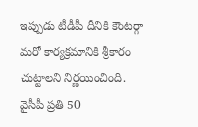ఇప్పుడు టీడీపీ దీనికి కౌంటర్గా మరో కార్యక్రమానికి శ్రీకారం చుట్టాలని నిర్ణయించింది.
వైసీపీ ప్రతి 50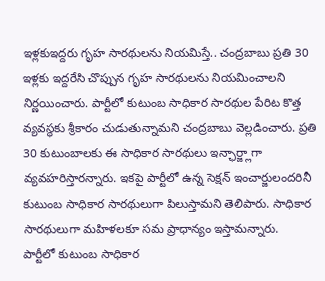ఇళ్లకుఇద్దరు గృహ సారథులను నియమిస్తే.. చంద్రబాబు ప్రతి 30 ఇళ్లకు ఇద్దరేసి చొప్పున గృహ సారథులను నియమించాలని నిర్ణయించారు. పార్టీలో కుటుంబ సాధికార సారథుల పేరిట కొత్త వ్యవస్థకు శ్రీకారం చుడుతున్నామని చంద్రబాబు వెల్లడించారు. ప్రతి 30 కుటుంబాలకు ఈ సాధికార సారథులు ఇన్ఛార్జ్లాగా వ్యవహరిస్తారన్నారు. ఇకపై పార్టీలో ఉన్న సెక్షన్ ఇంచార్జులందరినీ కుటుంబ సాధికార సారథులుగా పిలుస్తామని తెలిపారు. సాధికార సారథులుగా మహిళలకూ సమ ప్రాధాన్యం ఇస్తామన్నారు.
పార్టీలో కుటుంబ సాధికార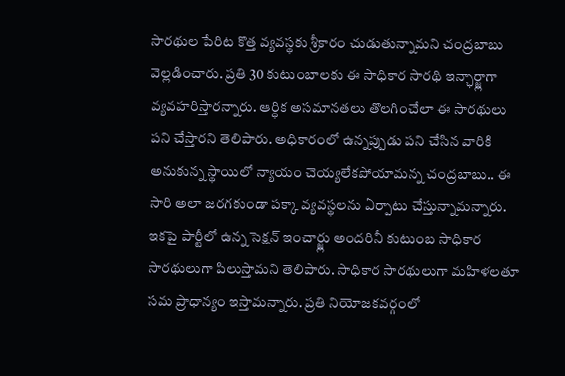సారథుల పేరిట కొత్త వ్యవస్థకు శ్రీకారం చుడుతున్నామని చంద్రబాబు వెల్లడించారు. ప్రతి 30 కుటుంబాలకు ఈ సాధికార సారథి ఇన్ఛార్జ్లాగా వ్యవహరిస్తారన్నారు. ఆర్ధిక అసమానతలు తొలగించేలా ఈ సారథులు పని చేస్తారని తెలిపారు. అధికారంలో ఉన్నప్పుడు పని చేసిన వారికి అనుకున్న స్థాయిలో న్యాయం చెయ్యలేకపోయామన్న చంద్రబాబు.. ఈ సారి అలా జరగకుండా పక్కా వ్యవస్థలను ఏర్పాటు చేస్తున్నామన్నారు.
ఇకపై పార్టీలో ఉన్న సెక్షన్ ఇంచార్జ్లు అందరినీ కుటుంబ సాధికార సారథులుగా పిలుస్తామని తెలిపారు. సాధికార సారథులుగా మహిళలతూ సమ ప్రాధాన్యం ఇస్తామన్నారు. ప్రతి నియోజకవర్గంలో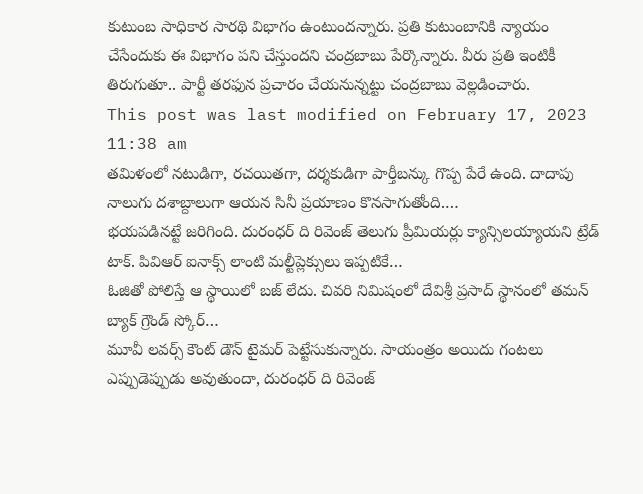కుటుంబ సాధికార సారథి విభాగం ఉంటుందన్నారు. ప్రతి కుటుంబానికి న్యాయం చేసేందుకు ఈ విభాగం పని చేస్తుందని చంద్రబాబు పేర్కొన్నారు. వీరు ప్రతి ఇంటికీ తిరుగుతూ.. పార్టీ తరఫున ప్రచారం చేయనున్నట్టు చంద్రబాబు వెల్లడించారు.
This post was last modified on February 17, 2023 11:38 am
తమిళంలో నటుడిగా, రచయితగా, దర్శకుడిగా పార్తీబన్కు గొప్ప పేరే ఉంది. దాదాపు నాలుగు దశాబ్దాలుగా ఆయన సినీ ప్రయాణం కొనసాగుతోంది.…
భయపడినట్టే జరిగింది. దురంధర్ ది రివెంజ్ తెలుగు ప్రీమియర్లు క్యాన్సిలయ్యాయని ట్రేడ్ టాక్. పివిఆర్ ఐనాక్స్ లాంటి మల్టీప్లెక్సులు ఇప్పటికే…
ఓజితో పోలిస్తే ఆ స్థాయిలో బజ్ లేదు. చివరి నిమిషంలో దేవిశ్రీ ప్రసాద్ స్థానంలో తమన్ బ్యాక్ గ్రౌండ్ స్కోర్…
మూవీ లవర్స్ కౌంట్ డౌన్ టైమర్ పెట్టేసుకున్నారు. సాయంత్రం అయిదు గంటలు ఎప్పుడెప్పుడు అవుతుందా, దురంధర్ ది రివెంజ్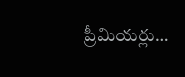ప్రీమియర్లు…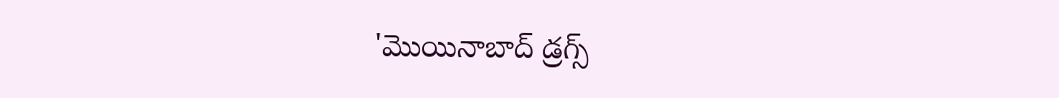'మొయినాబాద్ డ్రగ్స్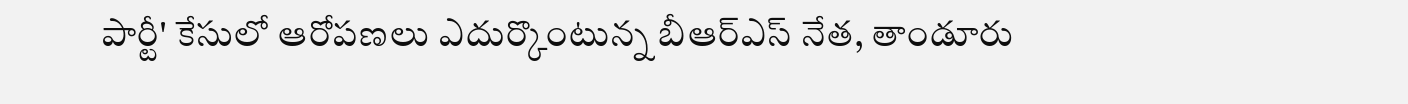పార్టీ' కేసులో ఆరోపణలు ఎదుర్కొంటున్న బీఆర్ఎస్ నేత, తాండూరు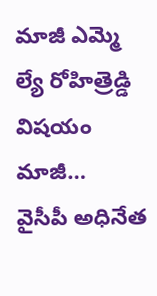మాజీ ఎమ్మె ల్యే రోహిత్రెడ్డి విషయం మాజీ…
వైసీపీ అధినేత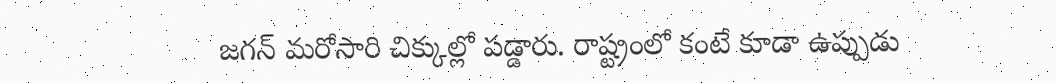జగన్ మరోసారి చిక్కుల్లో పడ్డారు. రాష్ట్రంలో కంటే కూడా ఉప్పుడు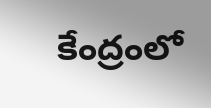కేంద్రంలో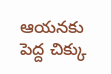ఆయనకు పెద్ద చిక్కు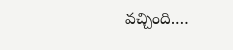వచ్చింది.…